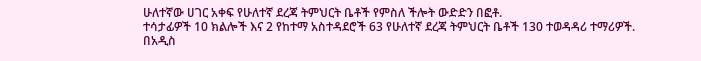ሁለተኛው ሀገር አቀፍ የሁለተኛ ደረጃ ትምህርት ቤቶች የምስለ ችሎት ውድድን በፎቶ.
ተሳታፊዎች 10 ክልሎች እና 2 የከተማ አስተዳደሮች 63 የሁለተኛ ደረጃ ትምህርት ቤቶች 130 ተወዳዳሪ ተማሪዎች.
በአዲስ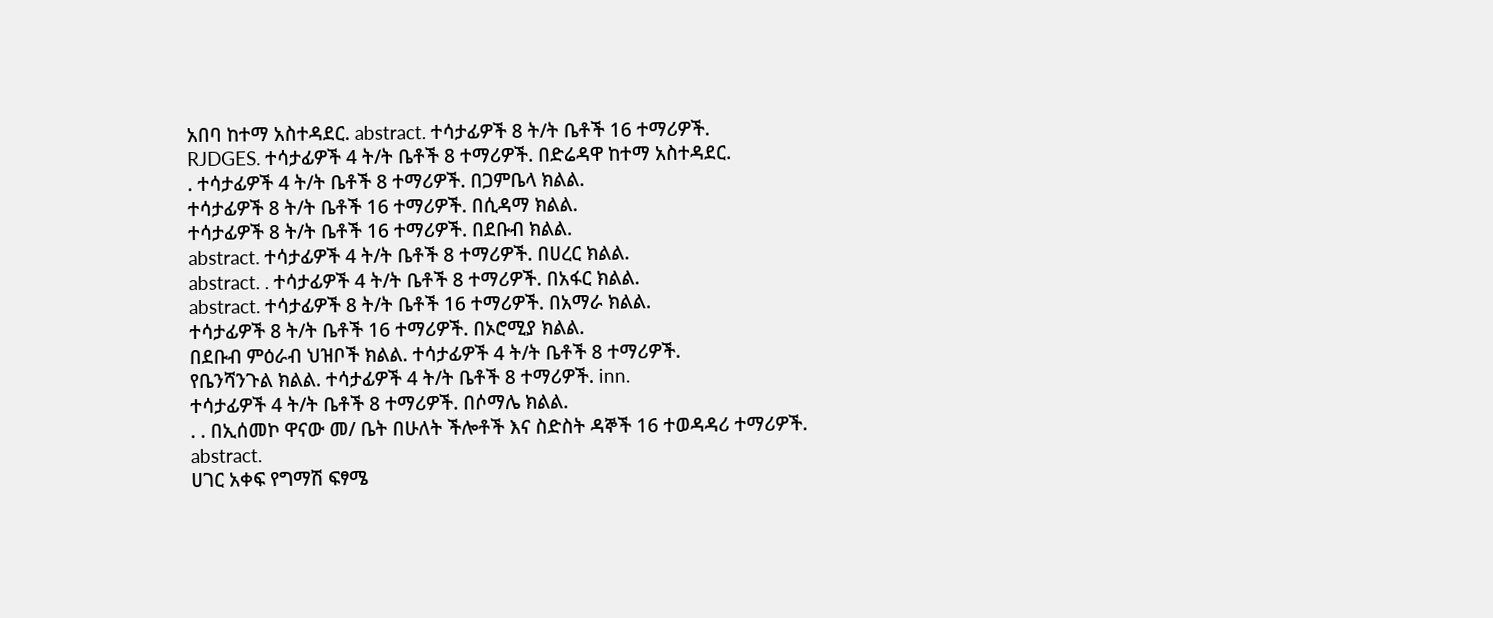አበባ ከተማ አስተዳደር. abstract. ተሳታፊዎች 8 ት/ት ቤቶች 16 ተማሪዎች.
RJDGES. ተሳታፊዎች 4 ት/ት ቤቶች 8 ተማሪዎች. በድሬዳዋ ከተማ አስተዳደር.
. ተሳታፊዎች 4 ት/ት ቤቶች 8 ተማሪዎች. በጋምቤላ ክልል.
ተሳታፊዎች 8 ት/ት ቤቶች 16 ተማሪዎች. በሲዳማ ክልል.
ተሳታፊዎች 8 ት/ት ቤቶች 16 ተማሪዎች. በደቡብ ክልል.
abstract. ተሳታፊዎች 4 ት/ት ቤቶች 8 ተማሪዎች. በሀረር ክልል.
abstract. . ተሳታፊዎች 4 ት/ት ቤቶች 8 ተማሪዎች. በአፋር ክልል.
abstract. ተሳታፊዎች 8 ት/ት ቤቶች 16 ተማሪዎች. በአማራ ክልል.
ተሳታፊዎች 8 ት/ት ቤቶች 16 ተማሪዎች. በኦሮሚያ ክልል.
በደቡብ ምዕራብ ህዝቦች ክልል. ተሳታፊዎች 4 ት/ት ቤቶች 8 ተማሪዎች.
የቤንሻንጉል ክልል. ተሳታፊዎች 4 ት/ት ቤቶች 8 ተማሪዎች. inn.
ተሳታፊዎች 4 ት/ት ቤቶች 8 ተማሪዎች. በሶማሌ ክልል.
. . በኢሰመኮ ዋናው መ/ ቤት በሁለት ችሎቶች እና ስድስት ዳኞች 16 ተወዳዳሪ ተማሪዎች.
abstract.
ሀገር አቀፍ የግማሽ ፍፃሜ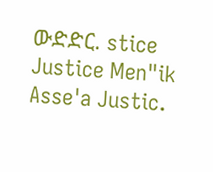ውድድር. stice Justice Men"ik Asse'a Justic.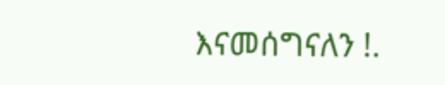እናመሰግናለን !.